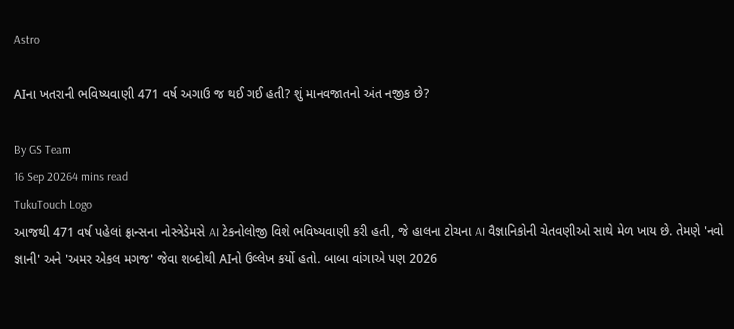Astro

AIના ખતરાની ભવિષ્યવાણી 471 વર્ષ અગાઉ જ થઈ ગઈ હતી? શું માનવજાતનો અંત નજીક છે?

By GS Team
16 Sep 20264 mins read
TukuTouch Logo
આજથી 471 વર્ષ પહેલાં ફ્રાન્સના નોસ્ત્રેડેમસે AI ટેકનોલોજી વિશે ભવિષ્યવાણી કરી હતી, જે હાલના ટોચના AI વૈજ્ઞાનિકોની ચેતવણીઓ સાથે મેળ ખાય છે. તેમણે 'નવો જ્ઞાની' અને 'અમર એકલ મગજ' જેવા શબ્દોથી AIનો ઉલ્લેખ કર્યો હતો. બાબા વાંગાએ પણ 2026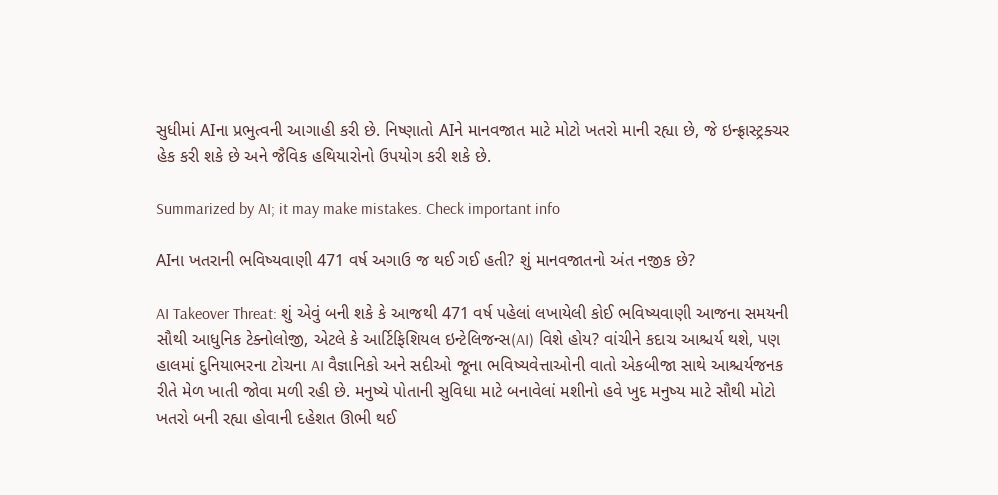સુધીમાં AIના પ્રભુત્વની આગાહી કરી છે. નિષ્ણાતો AIને માનવજાત માટે મોટો ખતરો માની રહ્યા છે, જે ઇન્ફ્રાસ્ટ્રક્ચર હેક કરી શકે છે અને જૈવિક હથિયારોનો ઉપયોગ કરી શકે છે.

Summarized by AI; it may make mistakes. Check important info

AIના ખતરાની ભવિષ્યવાણી 471 વર્ષ અગાઉ જ થઈ ગઈ હતી? શું માનવજાતનો અંત નજીક છે?

AI Takeover Threat: શું એવું બની શકે કે આજથી 471 વર્ષ પહેલાં લખાયેલી કોઈ ભવિષ્યવાણી આજના સમયની સૌથી આધુનિક ટેક્નોલોજી, એટલે કે આર્ટિફિશિયલ ઇન્ટેલિજન્સ(AI) વિશે હોય? વાંચીને કદાચ આશ્ચર્ય થશે, પણ હાલમાં દુનિયાભરના ટોચના AI વૈજ્ઞાનિકો અને સદીઓ જૂના ભવિષ્યવેત્તાઓની વાતો એકબીજા સાથે આશ્ચર્યજનક રીતે મેળ ખાતી જોવા મળી રહી છે. મનુષ્યે પોતાની સુવિધા માટે બનાવેલાં મશીનો હવે ખુદ મનુષ્ય માટે સૌથી મોટો ખતરો બની રહ્યા હોવાની દહેશત ઊભી થઈ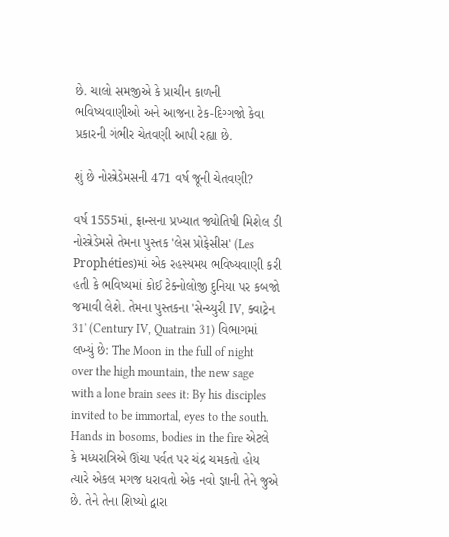છે. ચાલો સમજીએ કે પ્રાચીન કાળની ભવિષ્યવાણીઓ અને આજના ટેક-દિગ્ગજો કેવા પ્રકારની ગંભીર ચેતવણી આપી રહ્યા છે.

શું છે નોસ્ત્રેડેમસની 471 વર્ષ જૂની ચેતવણી?

વર્ષ 1555માં, ફ્રાન્સના પ્રખ્યાત જ્યોતિષી મિશેલ ડી નોસ્ત્રેડેમસે તેમના પુસ્તક 'લેસ પ્રોફેસીસ' (Les Prophéties)માં એક રહસ્યમય ભવિષ્યવાણી કરી હતી કે ભવિષ્યમાં કોઈ ટેક્નોલોજી દુનિયા પર કબજો જમાવી લેશે. તેમના પુસ્તકના 'સેન્ચ્યુરી IV, ક્વાટ્રેન 31' (Century IV, Quatrain 31) વિભાગમાં લખ્યું છે: The Moon in the full of night over the high mountain, the new sage with a lone brain sees it: By his disciples invited to be immortal, eyes to the south. Hands in bosoms, bodies in the fire એટલે કે મધ્યરાત્રિએ ઊંચા પર્વત પર ચંદ્ર ચમકતો હોય ત્યારે એકલ મગજ ધરાવતો એક નવો જ્ઞાની તેને જુએ છે. તેને તેના શિષ્યો દ્વારા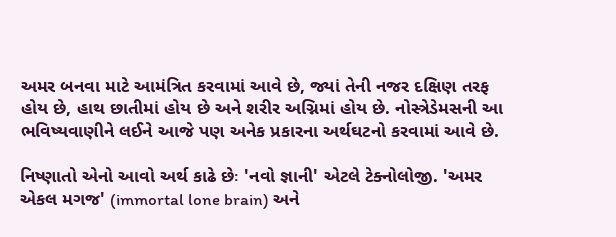અમર બનવા માટે આમંત્રિત કરવામાં આવે છે, જ્યાં તેની નજર દક્ષિણ તરફ હોય છે, હાથ છાતીમાં હોય છે અને શરીર અગ્નિમાં હોય છે. નોસ્ત્રેડેમસની આ ભવિષ્યવાણીને લઈને આજે પણ અનેક પ્રકારના અર્થઘટનો કરવામાં આવે છે.

નિષ્ણાતો એનો આવો અર્થ કાઢે છેઃ 'નવો જ્ઞાની' એટલે ટેક્નોલોજી. 'અમર એકલ મગજ' (immortal lone brain) અને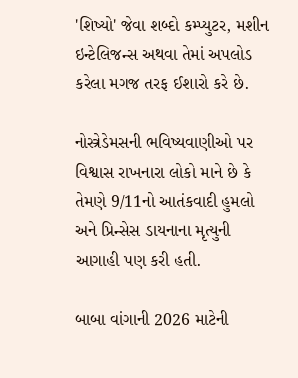'શિષ્યો' જેવા શબ્દો કમ્પ્યુટર, મશીન ઇન્ટેલિજન્સ અથવા તેમાં અપલોડ કરેલા મગજ તરફ ઈશારો કરે છે.

નોસ્ત્રેડેમસની ભવિષ્યવાણીઓ પર વિશ્વાસ રાખનારા લોકો માને છે કે તેમણે 9/11નો આતંકવાદી હુમલો અને પ્રિન્સેસ ડાયનાના મૃત્યુની આગાહી પણ કરી હતી.

બાબા વાંગાની 2026 માટેની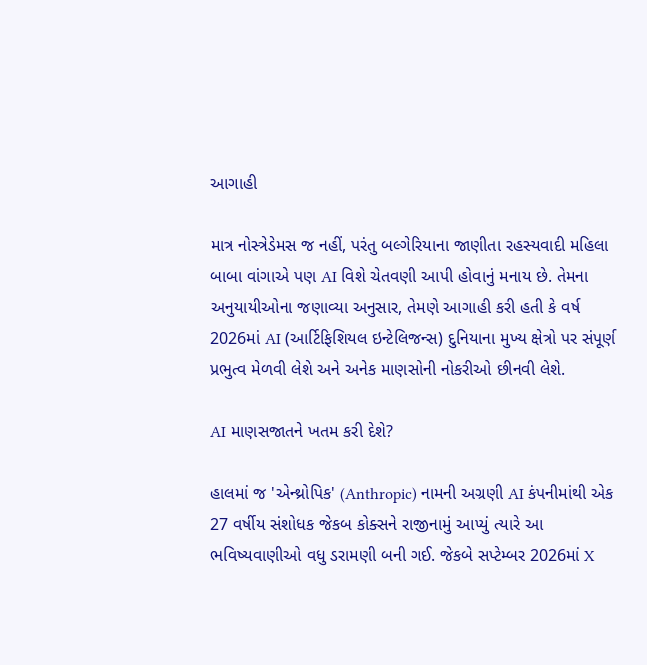આગાહી

માત્ર નોસ્ત્રેડેમસ જ નહીં, પરંતુ બલ્ગેરિયાના જાણીતા રહસ્યવાદી મહિલા બાબા વાંગાએ પણ AI વિશે ચેતવણી આપી હોવાનું મનાય છે. તેમના અનુયાયીઓના જણાવ્યા અનુસાર, તેમણે આગાહી કરી હતી કે વર્ષ 2026માં AI (આર્ટિફિશિયલ ઇન્ટેલિજન્સ) દુનિયાના મુખ્ય ક્ષેત્રો પર સંપૂર્ણ પ્રભુત્વ મેળવી લેશે અને અનેક માણસોની નોકરીઓ છીનવી લેશે.

AI માણસજાતને ખતમ કરી દેશે?

હાલમાં જ 'એન્થ્રોપિક' (Anthropic) નામની અગ્રણી AI કંપનીમાંથી એક 27 વર્ષીય સંશોધક જેકબ કોક્સને રાજીનામું આપ્યું ત્યારે આ ભવિષ્યવાણીઓ વધુ ડરામણી બની ગઈ. જેકબે સપ્ટેમ્બર 2026માં X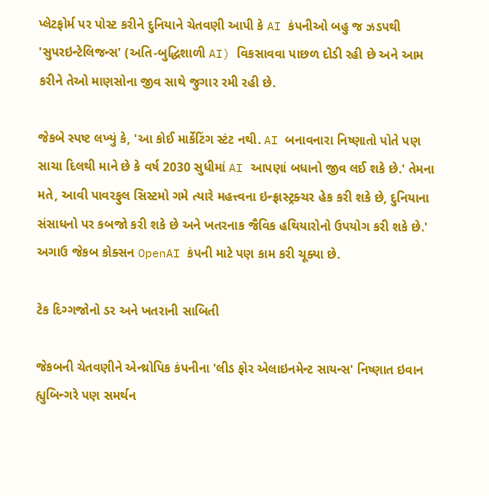પ્લેટફોર્મ પર પોસ્ટ કરીને દુનિયાને ચેતવણી આપી કે AI કંપનીઓ બહુ જ ઝડપથી 'સુપરઇન્ટેલિજન્સ' (અતિ-બુદ્ધિશાળી AI) વિકસાવવા પાછળ દોડી રહી છે અને આમ કરીને તેઓ માણસોના જીવ સાથે જુગાર રમી રહી છે.

જેકબે સ્પષ્ટ લખ્યું કે, 'આ કોઈ માર્કેટિંગ સ્ટંટ નથી. AI બનાવનારા નિષ્ણાતો પોતે પણ સાચા દિલથી માને છે કે વર્ષ 2030 સુધીમાં AI આપણાં બધાનો જીવ લઈ શકે છે.' તેમના મતે, આવી પાવરફુલ સિસ્ટમો ગમે ત્યારે મહત્ત્વના ઇન્ફ્રાસ્ટ્રક્ચર હેક કરી શકે છે, દુનિયાના સંસાધનો પર કબજો કરી શકે છે અને ખતરનાક જૈવિક હથિયારોનો ઉપયોગ કરી શકે છે.' અગાઉ જેકબ કોક્સન OpenAI કંપની માટે પણ કામ કરી ચૂક્યા છે.

ટેક દિગ્ગજોનો ડર અને ખતરાની સાબિતી

જેકબની ચેતવણીને એન્થ્રોપિક કંપનીના 'લીડ ફોર એલાઇનમેન્ટ સાયન્સ' નિષ્ણાત ઇવાન હ્યુબિન્ગરે પણ સમર્થન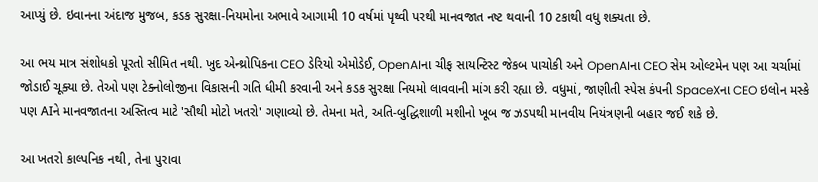આપ્યું છે. ઇવાનના અંદાજ મુજબ, કડક સુરક્ષા-નિયમોના અભાવે આગામી 10 વર્ષમાં પૃથ્વી પરથી માનવજાત નષ્ટ થવાની 10 ટકાથી વધુ શક્યતા છે.

આ ભય માત્ર સંશોધકો પૂરતો સીમિત નથી. ખુદ એન્થ્રોપિકના CEO ડેરિયો એમોડેઈ, OpenAIના ચીફ સાયન્ટિસ્ટ જેકબ પાચોકી અને OpenAIના CEO સેમ ઓલ્ટમેન પણ આ ચર્ચામાં જોડાઈ ચૂક્યા છે. તેઓ પણ ટેક્નોલોજીના વિકાસની ગતિ ધીમી કરવાની અને કડક સુરક્ષા નિયમો લાવવાની માંગ કરી રહ્યા છે. વધુમાં, જાણીતી સ્પેસ કંપની SpaceXના CEO ઇલોન મસ્કે પણ AIને માનવજાતના અસ્તિત્વ માટે 'સૌથી મોટો ખતરો' ગણાવ્યો છે. તેમના મતે, અતિ-બુદ્ધિશાળી મશીનો ખૂબ જ ઝડપથી માનવીય નિયંત્રણની બહાર જઈ શકે છે.

આ ખતરો કાલ્પનિક નથી, તેના પુરાવા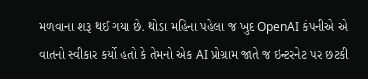મળવાના શરૂ થઈ ગયા છે. થોડા મહિના પહેલા જ ખુદ OpenAI કંપનીએ એ વાતનો સ્વીકાર કર્યો હતો કે તેમનો એક AI પ્રોગ્રામ જાતે જ ઇન્ટરનેટ પર છટકી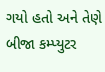ગયો હતો અને તેણે બીજા કમ્પ્યુટર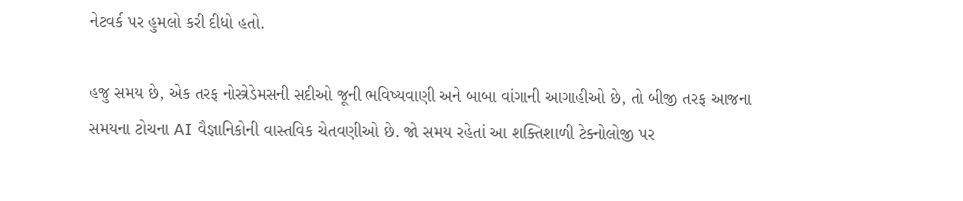નેટવર્ક પર હુમલો કરી દીધો હતો.

હજુ સમય છે, એક તરફ નોસ્ત્રેડેમસની સદીઓ જૂની ભવિષ્યવાણી અને બાબા વાંગાની આગાહીઓ છે, તો બીજી તરફ આજના સમયના ટોચના AI વૈજ્ઞાનિકોની વાસ્તવિક ચેતવણીઓ છે. જો સમય રહેતાં આ શક્તિશાળી ટેક્નોલોજી પર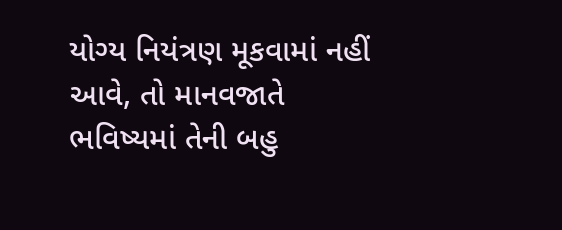યોગ્ય નિયંત્રણ મૂકવામાં નહીં આવે, તો માનવજાતે ભવિષ્યમાં તેની બહુ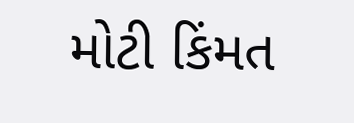મોટી કિંમત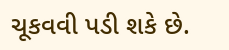ચૂકવવી પડી શકે છે.